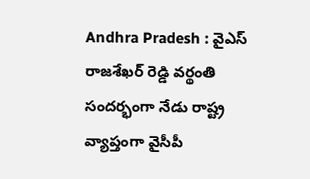Andhra Pradesh : వైఎస్ రాజశేఖర్ రెడ్డి వర్థంతి సందర్భంగా నేడు రాష్ట్ర వ్యాప్తంగా వైసీపీ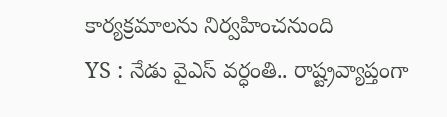కార్యక్రమాలను నిర్వహించనుంది
YS : నేడు వైఎస్ వర్ధంతి.. రాష్ట్రవ్యాప్తంగా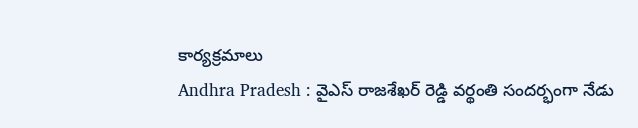కార్యక్రమాలు
Andhra Pradesh : వైఎస్ రాజశేఖర్ రెడ్డి వర్థంతి సందర్భంగా నేడు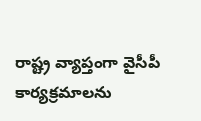రాష్ట్ర వ్యాప్తంగా వైసీపీ కార్యక్రమాలను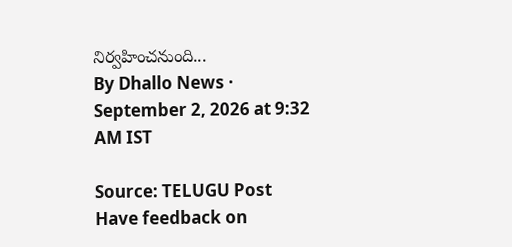నిర్వహించనుంది...
By Dhallo News · September 2, 2026 at 9:32 AM IST

Source: TELUGU Post
Have feedback on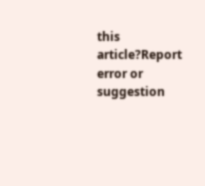this article?Report error or suggestion